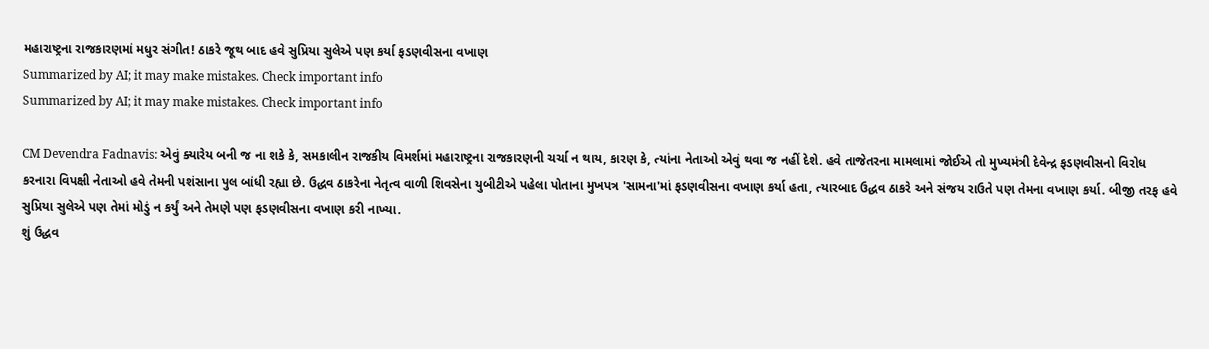મહારાષ્ટ્રના રાજકારણમાં મધુર સંગીત! ઠાકરે જૂથ બાદ હવે સુપ્રિયા સુલેએ પણ કર્યા ફડણવીસના વખાણ
Summarized by AI; it may make mistakes. Check important info
Summarized by AI; it may make mistakes. Check important info

CM Devendra Fadnavis: એવું ક્યારેય બની જ ના શકે કે, સમકાલીન રાજકીય વિમર્શમાં મહારાષ્ટ્રના રાજકારણની ચર્ચા ન થાય, કારણ કે, ત્યાંના નેતાઓ એવું થવા જ નહીં દેશે. હવે તાજેતરના મામલામાં જોઈએ તો મુખ્યમંત્રી દેવેન્દ્ર ફડણવીસનો વિરોધ કરનારા વિપક્ષી નેતાઓ હવે તેમની પશંસાના પુલ બાંધી રહ્યા છે. ઉદ્ધવ ઠાકરેના નેતૃત્વ વાળી શિવસેના યુબીટીએ પહેલા પોતાના મુખપત્ર 'સામના'માં ફડણવીસના વખાણ કર્યા હતા, ત્યારબાદ ઉદ્ધવ ઠાકરે અને સંજય રાઉતે પણ તેમના વખાણ કર્યા. બીજી તરફ હવે સુપ્રિયા સુલેએ પણ તેમાં મોડું ન કર્યું અને તેમણે પણ ફડણવીસના વખાણ કરી નાખ્યા.
શું ઉદ્ધવ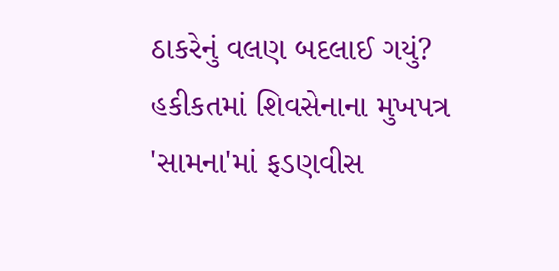ઠાકરેનું વલણ બદલાઈ ગયું?
હકીકતમાં શિવસેનાના મુખપત્ર 'સામના'માં ફડણવીસ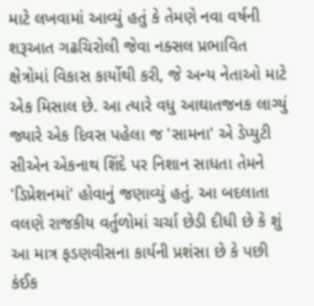માટે લખવામાં આવ્યું હતું કે તેમણે નવા વર્ષની શરૂઆત ગઢચિરોલી જેવા નક્સલ પ્રભાવિત ક્ષેત્રોમાં વિકાસ કાર્યોથી કરી, જે અન્ય નેતાઓ માટે એક મિસાલ છે. આ ત્યારે વધુ આઘાતજનક લાગ્યું જ્યારે એક દિવસ પહેલા જ 'સામના' એ ડેપ્યુટી સીએન એકનાથ શિંદે પર નિશાન સાધતા તેમને 'ડિપ્રેશનમાં' હોવાનું જણાવ્યું હતું. આ બદલાતા વલણે રાજકીય વર્તુળોમાં ચર્ચા છેડી દીધી છે કે શું આ માત્ર ફડણવીસના કાર્યની પ્રશંસા છે કે પછી કંઈક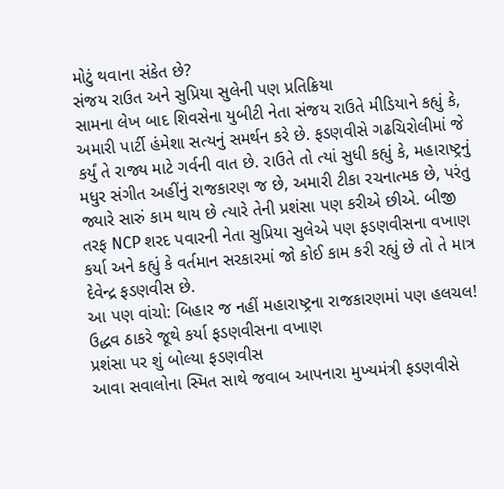મોટું થવાના સંકેત છે?
સંજય રાઉત અને સુપ્રિયા સુલેની પણ પ્રતિક્રિયા
સામના લેખ બાદ શિવસેના યુબીટી નેતા સંજય રાઉતે મીડિયાને કહ્યું કે, અમારી પાર્ટી હંમેશા સત્યનું સમર્થન કરે છે. ફડણવીસે ગઢચિરોલીમાં જે કર્યું તે રાજ્ય માટે ગર્વની વાત છે. રાઉતે તો ત્યાં સુધી કહ્યું કે, મહારાષ્ટ્રનું મધુર સંગીત અહીંનું રાજકારણ જ છે, અમારી ટીકા રચનાત્મક છે, પરંતુ જ્યારે સારું કામ થાય છે ત્યારે તેની પ્રશંસા પણ કરીએ છીએ. બીજી તરફ NCP શરદ પવારની નેતા સુપ્રિયા સુલેએ પણ ફડણવીસના વખાણ કર્યા અને કહ્યું કે વર્તમાન સરકારમાં જો કોઈ કામ કરી રહ્યું છે તો તે માત્ર દેવેન્દ્ર ફડણવીસ છે.
આ પણ વાંચો: બિહાર જ નહીં મહારાષ્ટ્રના રાજકારણમાં પણ હલચલ! ઉદ્ધવ ઠાકરે જૂથે કર્યા ફડણવીસના વખાણ
પ્રશંસા પર શું બોલ્યા ફડણવીસ
આવા સવાલોના સ્મિત સાથે જવાબ આપનારા મુખ્યમંત્રી ફડણવીસે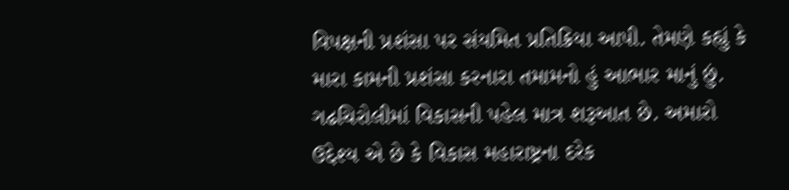વિપક્ષની પ્રશંસા પર સંયમિત પ્રતિક્રિયા આપી. તેમણે કહ્યું કે મારા કામની પ્રશંસા કરનારા તમામનો હું આભાર માનું છું. ગઢચિરોલીમાં વિકાસની પહેલ માત્ર શરૂઆત છે. અમારો ઉદ્દેશ્ય એ છે કે વિકાસ મહારાષ્ટ્રના દરેક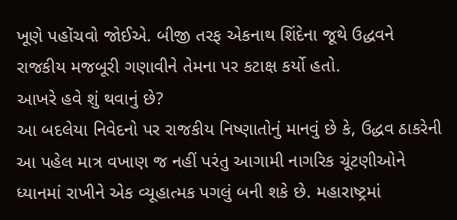ખૂણે પહોંચવો જોઈએ. બીજી તરફ એકનાથ શિંદેના જૂથે ઉદ્ધવને રાજકીય મજબૂરી ગણાવીને તેમના પર કટાક્ષ કર્યો હતો.
આખરે હવે શું થવાનું છે?
આ બદલેયા નિવેદનો પર રાજકીય નિષ્ણાતોનું માનવું છે કે, ઉદ્ધવ ઠાકરેની આ પહેલ માત્ર વખાણ જ નહીં પરંતુ આગામી નાગરિક ચૂંટણીઓને ધ્યાનમાં રાખીને એક વ્યૂહાત્મક પગલું બની શકે છે. મહારાષ્ટ્રમાં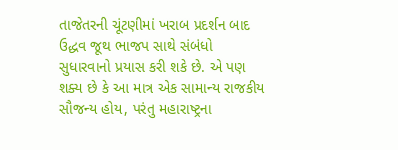તાજેતરની ચૂંટણીમાં ખરાબ પ્રદર્શન બાદ ઉદ્ધવ જૂથ ભાજપ સાથે સંબંધો સુધારવાનો પ્રયાસ કરી શકે છે. એ પણ શક્ય છે કે આ માત્ર એક સામાન્ય રાજકીય સૌજન્ય હોય, પરંતુ મહારાષ્ટ્રના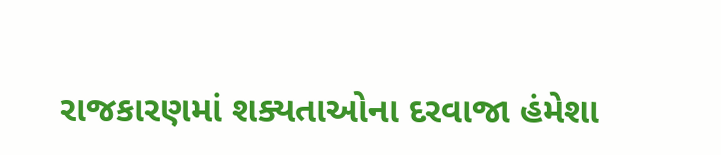રાજકારણમાં શક્યતાઓના દરવાજા હંમેશા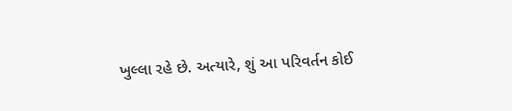ખુલ્લા રહે છે. અત્યારે, શું આ પરિવર્તન કોઈ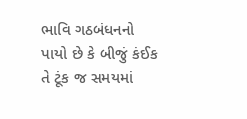ભાવિ ગઠબંધનનો પાયો છે કે બીજું કંઈક તે ટૂંક જ સમયમાં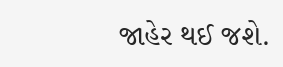જાહેર થઈ જશે.